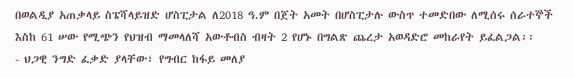በወልዲያ አጠቃላይ ስፔሻላይዝድ ሆስፒታል ለ2018 ዓ.ም በጀት አመት በሆስፒታሉ ውስጥ ተመድበው ለሚሰሩ ሰራተኞች እስከ 61 ሠው የሚጭን የህዝብ ማመላለሻ አውቶብስ ብዛት 2 የሆኑ በግልጽ ጨረታ አወዳድሮ መከራየት ይፈልጋል፡፡
- ህጋዊ ንግድ ፈቃድ ያላቸው፣ የግብር ከፋይ መለያ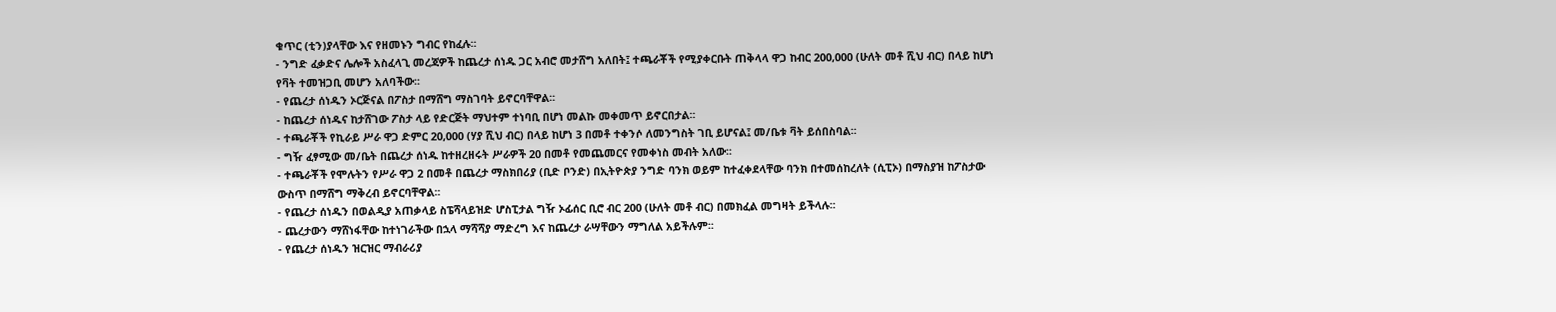ቁጥር (ቲን)ያላቸው እና የዘመኑን ግብር የከፈሉ፡፡
- ንግድ ፈቃድና ሌሎች አስፈላጊ መረጃዎች ከጨረታ ሰነዱ ጋር አብሮ መታሸግ አለበት፤ ተጫራቾች የሚያቀርቡት ጠቅላላ ዋጋ ከብር 200,000 (ሁለት መቶ ሺህ ብር) በላይ ከሆነ የቫት ተመዝጋቢ መሆን አለባችው፡፡
- የጨረታ ሰነዱን ኦርጅናል በፖስታ በማሸግ ማስገባት ይኖርባቸዋል፡፡
- ከጨረታ ሰነዱና ከታሸገው ፖስታ ላይ የድርጅት ማህተም ተነባቢ በሆነ መልኩ መቀመጥ ይኖርበታል፡፡
- ተጫራቾች የኪራይ ሥራ ዋጋ ድምር 20,000 (ሃያ ሺህ ብር) በላይ ከሆነ 3 በመቶ ተቀንሶ ለመንግስት ገቢ ይሆናል፤ መ/ቤቱ ቫት ይሰበስባል፡፡
- ግዥ ፈፃሚው መ/ቤት በጨረታ ሰነዱ ከተዘረዘሩት ሥራዎች 20 በመቶ የመጨመርና የመቀነስ መብት አለው፡፡
- ተጫራቾች የሞሉትን የሥራ ዋጋ 2 በመቶ በጨረታ ማስክበሪያ (ቢድ ቦንድ) በኢትዮጵያ ንግድ ባንክ ወይም ከተፈቀደላቸው ባንክ በተመሰከረለት (ሲፒኦ) በማስያዝ ከፖስታው ውስጥ በማሸግ ማቅረብ ይኖርባቸዋል፡፡
- የጨረታ ሰነዱን በወልዲያ አጠቃላይ ስፔሻላይዝድ ሆስፒታል ግዥ ኦፊሰር ቢሮ ብር 200 (ሁለት መቶ ብር) በመክፈል መግዛት ይችላሉ፡፡
- ጨረታውን ማሸነፋቸው ከተነገራችው በኋላ ማሻሻያ ማድረግ እና ከጨረታ ራሣቸውን ማግለል አይችሉም፡፡
- የጨረታ ሰነዱን ዝርዝር ማብራሪያ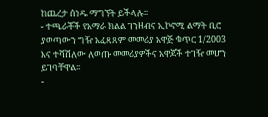ከጨረታ ሰነዱ ማግኘት ይችላሉ፡፡
- ተጫራቾች የአማራ ክልል ገንዘብና ኢኮኖሚ ልማት ቢሮ ያወጣውን ግዥ አፈጻጸም መመሪያ አዋጅ ቁጥር 1/2003 እና ተሻሽለው ለወጡ መመሪያዎችና አዋጆች ተገዥ መሆን ይገባቸዋል፡፡
-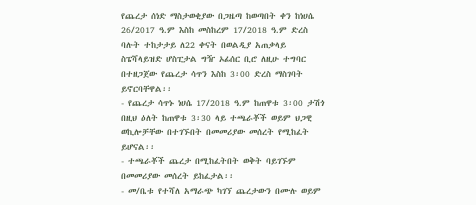የጨረታ ሰነድ ማስታወቂያው በጋዜጣ ከወጣበት ቀን ከነሀሴ 26/2017 ዓ.ም እስከ መስከረም 17/2018 ዓ.ም ድረስ ባሉት ተከታታይ ለ22 ቀናት በወልዲያ አጠቃላይ ስፔሻላይዝድ ሆስፒታል ግዥ ኦፊሰር ቢሮ ለዚሁ ተግባር በተዘጋጀው የጨረታ ሳጥን እስከ 3፡00 ድረስ ማስገባት ይኖርባቸዋል፡፡
- የጨረታ ሳጥኑ ነሀሴ 17/2018 ዓ.ም ከጠዋቱ 3፡00 ታሽጎ በዚህ ዕለት ከጠዋቱ 3፡30 ላይ ተጫራቾች ወይም ህጋዊ ወኪሎቻቸው በተገኙበት በመመሪያው መሰረት የሚከፈት ይሆናል፡፡
- ተጫራቾች ጨረታ በሚከፈትበት ወቅት ባይገኙም በመመሪያው መሰረት ይከፈታል፡፡
- መ/ቤቱ የተሻለ አማራጭ ካገኘ ጨረታውን በሙሉ ወይም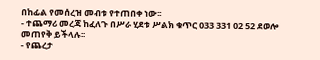በከፊል የመሰረዝ መብቱ የተጠበቀ ነው፡፡
- ተጨማሪ መረጃ ከፈለጉ በሥራ ሂደቱ ሥልክ ቁጥር 033 331 02 52 ደወሎ መጠየቅ ይችላሉ፡፡
- የጨረታ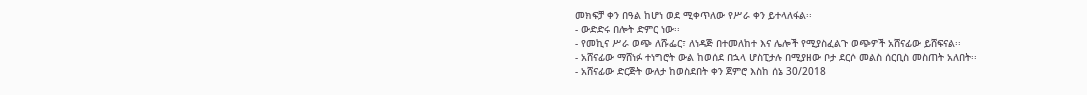መክፍቻ ቀን በዓል ከሆነ ወደ ሚቀጥለው የሥራ ቀን ይተላለፋል፡፡
- ውድድሩ በሎት ድምር ነው፡፡
- የመኪና ሥራ ወጭ ለሹፌር፣ ለነዳጅ በተመለከተ እና ሌሎች የሚያስፈልጉ ወጭዎች አሸናፊው ይሸፍናል፡፡
- አሸናፊው ማሸነፉ ተነግሮት ውል ከወሰደ በኋላ ሆስፒታሉ በሚያዘው ቦታ ደርሶ መልስ ሰርቢስ መስጠት አለበት፡፡
- አሸናፊው ድርጅት ውለታ ከወስደበት ቀን ጀምሮ እስከ ሰኔ 30/2018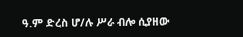ዓ.ም ድረስ ሆ/ሉ ሥራ ብሎ ሲያዘው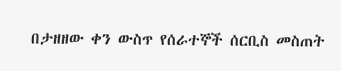በታዘዘው ቀን ውስጥ የሰራተኞች ሰርቢስ መስጠት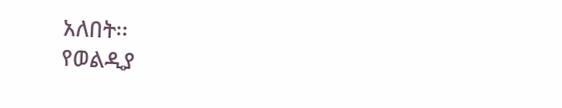አለበት፡፡
የወልዲያ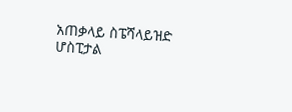አጠቃላይ ስፔሻላይዝድ ሆስፒታል